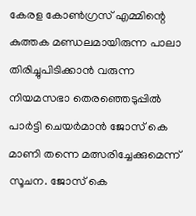കേരള കോൺഗ്രസ് എമ്മിന്റെ കുത്തക മണ്ഡലമായിരുന്ന പാലാ തിരിച്ചുപിടിക്കാൻ വരുന്ന നിയമസഭാ തെരഞ്ഞെടുപ്പിൽ പാർട്ടി ചെയർമാൻ ജോസ് കെ മാണി തന്നെ മത്സരിച്ചേക്കുമെന്ന് സൂചന. ജോസ് കെ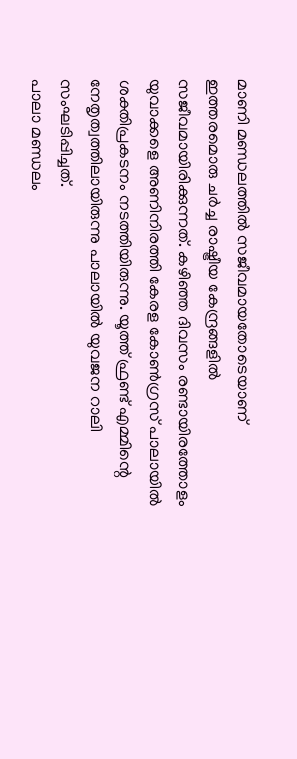മാണി മണ്ഡലത്തിൽ സജീവമായതോടെയാണ് ഇത്തരമൊരു ചർച്ച രാഷ്ട്രീയ കേന്ദ്രങ്ങളിൽ സജീവമായിരിക്കുന്നത്. കഴിഞ്ഞ ദിവസം രണ്ടായിരത്തോളം യുവാക്കളെ അണിനിരത്തി കേരള കോൺഗ്രസ് പാലായിൽ ശക്തിപ്രകടനം നടത്തിയിരുന്നു. യൂത്ത് ഫ്രണ്ട് എമ്മിന്റെ നേതൃത്വത്തിലായിരുന്നു പാലായിൽ യുവജന റാലി സംഘടിപ്പിച്ചത്.
പാലാ മണ്ഡലം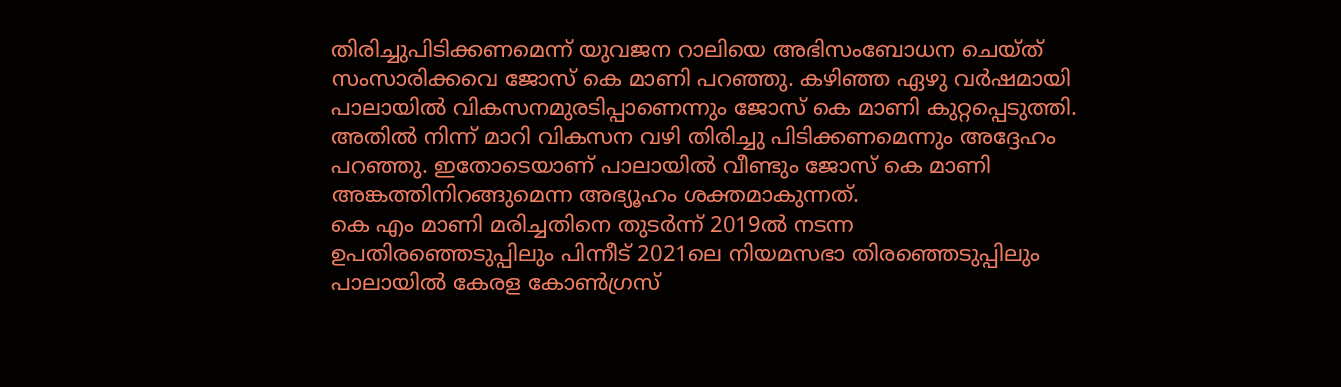തിരിച്ചുപിടിക്കണമെന്ന് യുവജന റാലിയെ അഭിസംബോധന ചെയ്ത് സംസാരിക്കവെ ജോസ് കെ മാണി പറഞ്ഞു. കഴിഞ്ഞ ഏഴു വർഷമായി പാലായിൽ വികസനമുരടിപ്പാണെന്നും ജോസ് കെ മാണി കുറ്റപ്പെടുത്തി. അതിൽ നിന്ന് മാറി വികസന വഴി തിരിച്ചു പിടിക്കണമെന്നും അദ്ദേഹം പറഞ്ഞു. ഇതോടെയാണ് പാലായിൽ വീണ്ടും ജോസ് കെ മാണി അങ്കത്തിനിറങ്ങുമെന്ന അഭ്യൂഹം ശക്തമാകുന്നത്.
കെ എം മാണി മരിച്ചതിനെ തുടർന്ന് 2019ൽ നടന്ന ഉപതിരഞ്ഞെടുപ്പിലും പിന്നീട് 2021ലെ നിയമസഭാ തിരഞ്ഞെടുപ്പിലും പാലായിൽ കേരള കോൺഗ്രസ്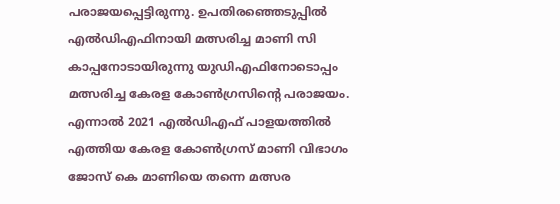പരാജയപ്പെട്ടിരുന്നു. ഉപതിരഞ്ഞെടുപ്പിൽ എൽഡിഎഫിനായി മത്സരിച്ച മാണി സി കാപ്പനോടായിരുന്നു യുഡിഎഫിനോടൊപ്പം മത്സരിച്ച കേരള കോൺഗ്രസിന്റെ പരാജയം. എന്നാൽ 2021 എൽഡിഎഫ് പാളയത്തിൽ എത്തിയ കേരള കോൺഗ്രസ് മാണി വിഭാഗം ജോസ് കെ മാണിയെ തന്നെ മത്സര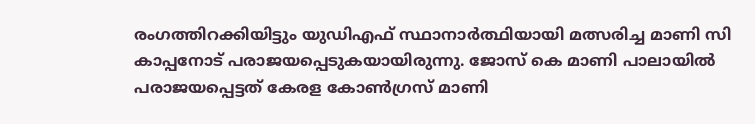രംഗത്തിറക്കിയിട്ടും യുഡിഎഫ് സ്ഥാനാർത്ഥിയായി മത്സരിച്ച മാണി സി കാപ്പനോട് പരാജയപ്പെടുകയായിരുന്നു. ജോസ് കെ മാണി പാലായിൽ പരാജയപ്പെട്ടത് കേരള കോൺഗ്രസ് മാണി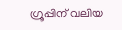ഗ്രൂപ്പിന് വലിയ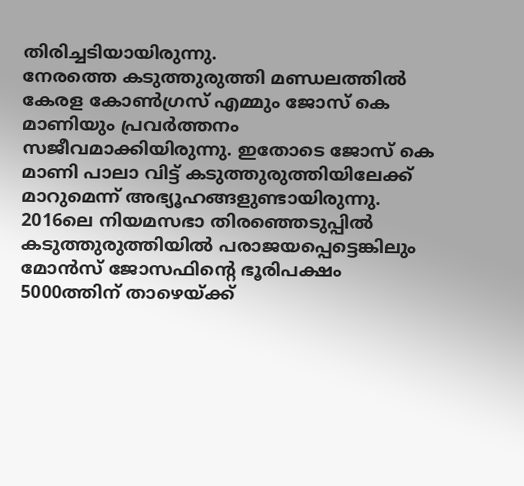തിരിച്ചടിയായിരുന്നു.
നേരത്തെ കടുത്തുരുത്തി മണ്ഡലത്തിൽ കേരള കോൺഗ്രസ് എമ്മും ജോസ് കെ മാണിയും പ്രവർത്തനം സജീവമാക്കിയിരുന്നു. ഇതോടെ ജോസ് കെ മാണി പാലാ വിട്ട് കടുത്തുരുത്തിയിലേക്ക് മാറുമെന്ന് അഭ്യൂഹങ്ങളുണ്ടായിരുന്നു. 2016ലെ നിയമസഭാ തിരഞ്ഞെടുപ്പിൽ കടുത്തുരുത്തിയിൽ പരാജയപ്പെട്ടെങ്കിലും മോൻസ് ജോസഫിന്റെ ഭൂരിപക്ഷം 5000ത്തിന് താഴെയ്ക്ക്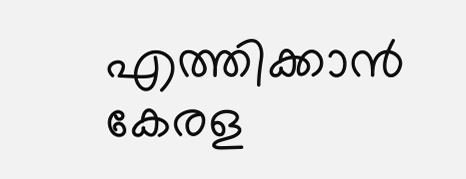എത്തിക്കാൻ കേരള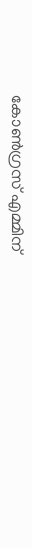കോൺഗ്രസ് എമ്മിന്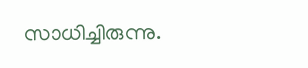സാധിച്ചിരുന്നു.